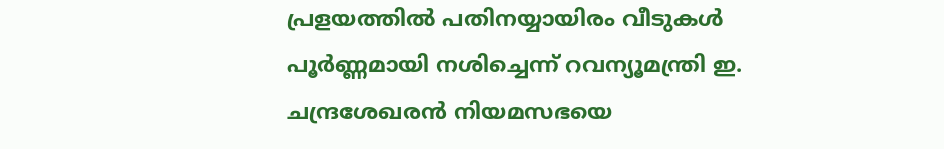പ്രളയത്തില്‍ പതിനയ്യായിരം വീടുകള്‍ പൂര്‍ണ്ണമായി നശിച്ചെന്ന് റവന്യൂമന്ത്രി ഇ. ചന്ദ്രശേഖരന്‍ നിയമസഭയെ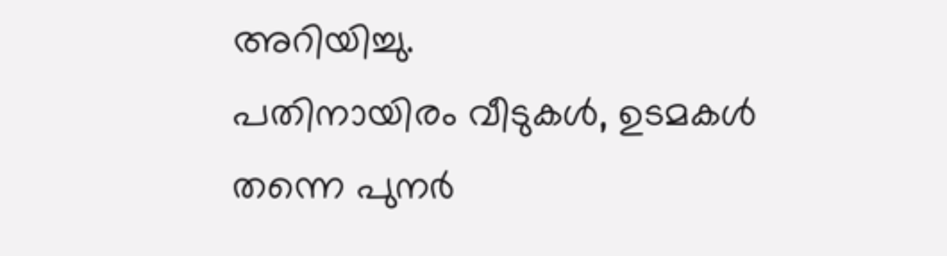അറിയിച്ചു.
പതിനായിരം വീടുകള്‍, ഉടമകള്‍ തന്നെ പുനര്‍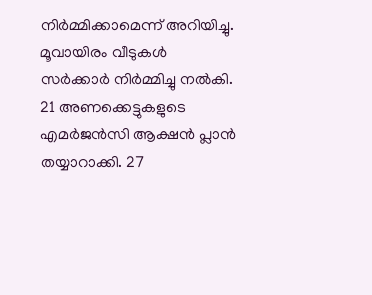നിര്‍മ്മിക്കാമെന്ന് അറിയിച്ചു. മൂവായിരം വീടുകള്‍ സര്‍ക്കാര്‍ നിര്‍മ്മിച്ചു നല്‍കി. 21 അണക്കെട്ടുകളുടെ എമര്‍ജന്‍സി ആക്ഷന്‍ പ്ലാന്‍ തയ്യാറാക്കി. 27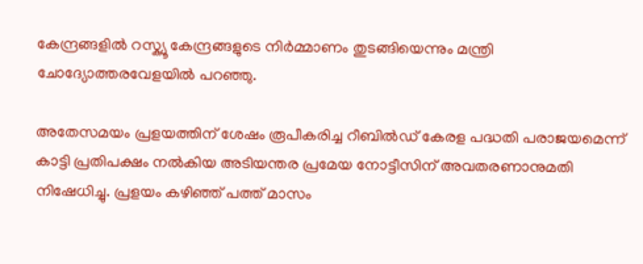കേന്ദ്രങ്ങളില്‍ റസ്ക്യൂ കേന്ദ്രങ്ങളുടെ നിര്‍മ്മാണം തുടങ്ങിയെന്നും മന്ത്രി ചോദ്യോത്തരവേളയില്‍ പറഞ്ഞു.

അതേസമയം പ്രളയത്തിന് ശേഷം രൂപീകരിച്ച റീബിൽഡ് കേരള പദ്ധതി പരാജയമെന്ന് കാട്ടി പ്രതിപക്ഷം നല്‍കിയ അടിയന്തര പ്രമേയ നോട്ടീസിന് അവതരണാനുമതി നിഷേധിച്ചു. പ്രളയം കഴിഞ്ഞ് പത്ത് മാസം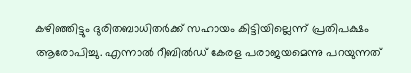കഴിഞ്ഞിട്ടും ദുരിതബാധിതർക്ക് സഹായം കിട്ടിയില്ലെന്ന് പ്രതിപക്ഷം ആരോപിച്ചു. എന്നാല്‍ റീബിൽഡ് കേരള പരാജയമെന്നു പറയുന്നത്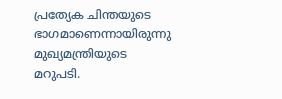പ്രത്യേക ചിന്തയുടെ ഭാഗമാണെന്നായിരുന്നു മുഖ്യമന്ത്രിയുടെ മറുപടി.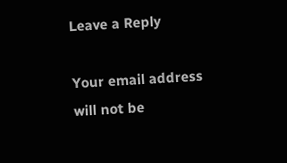Leave a Reply

Your email address will not be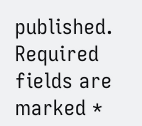published. Required fields are marked *